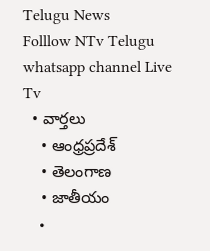Telugu News
Folllow NTv Telugu whatsapp channel Live Tv
  • వార్తలు
    • ఆంధ్రప్రదేశ్
    • తెలంగాణ
    • జాతీయం
    •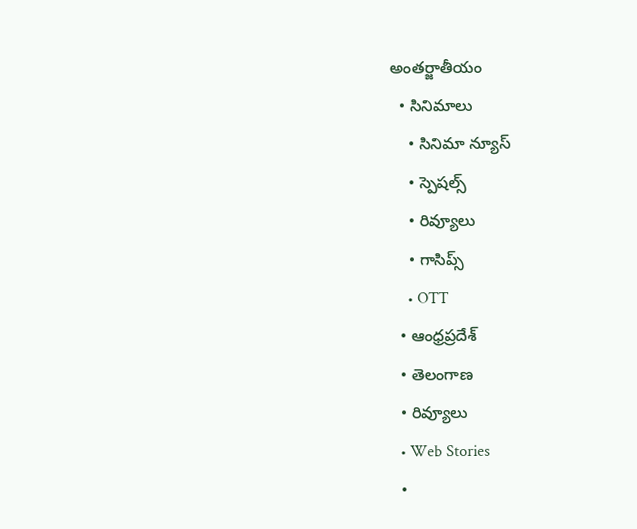అంతర్జాతీయం
  • సినిమాలు
    • సినిమా న్యూస్
    • స్పెషల్స్
    • రివ్యూలు
    • గాసిప్స్
    • OTT
  • ఆంధ్రప్రదేశ్
  • తెలంగాణ
  • రివ్యూలు
  • Web Stories
  •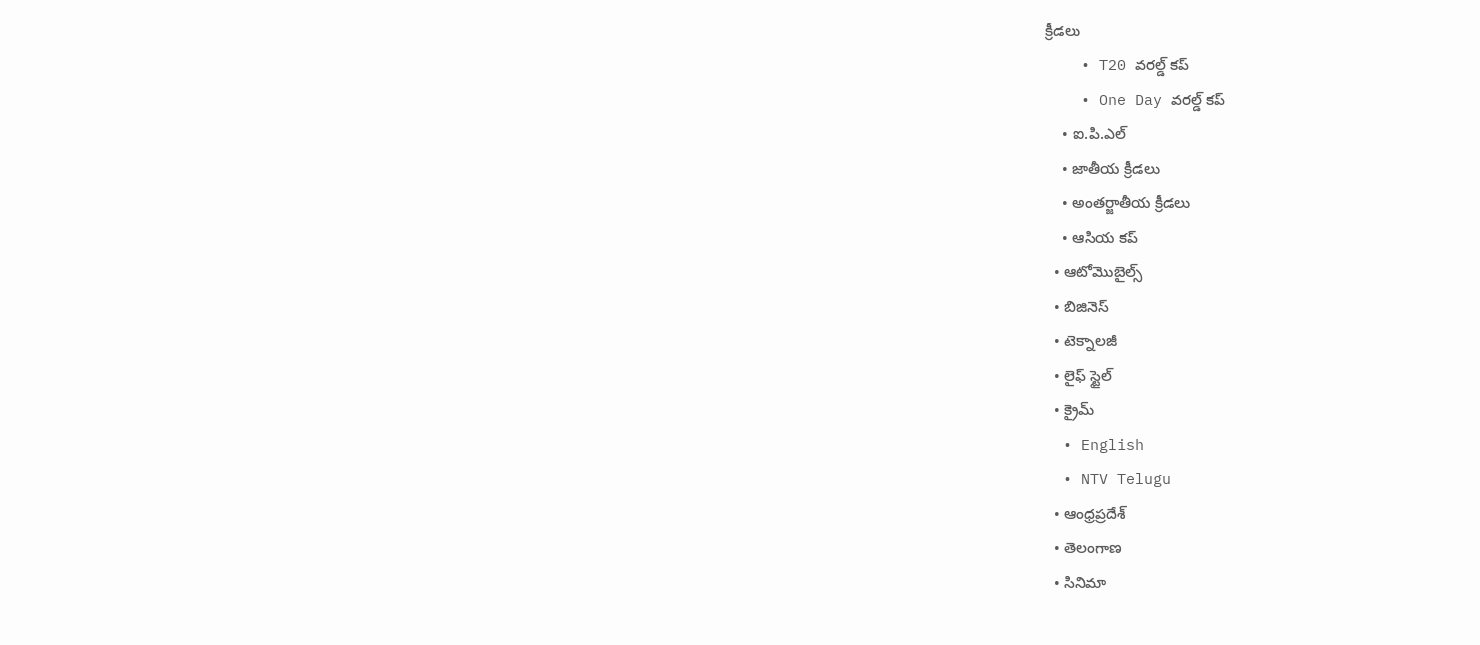క్రీడలు
    • T20 వరల్డ్ కప్
    • One Day వరల్డ్ కప్
    • ఐ.పి.ఎల్
    • జాతీయ క్రీడలు
    • అంతర్జాతీయ క్రీడలు
    • ఆసియ కప్
  • ఆటోమొబైల్స్
  • బిజినెస్‌
  • టెక్నాలజీ
  • లైఫ్ స్టైల్
  • క్రైమ్
  • English
  • NTV Telugu
  • ఆంధ్రప్రదేశ్
  • తెలంగాణ
  • సినిమా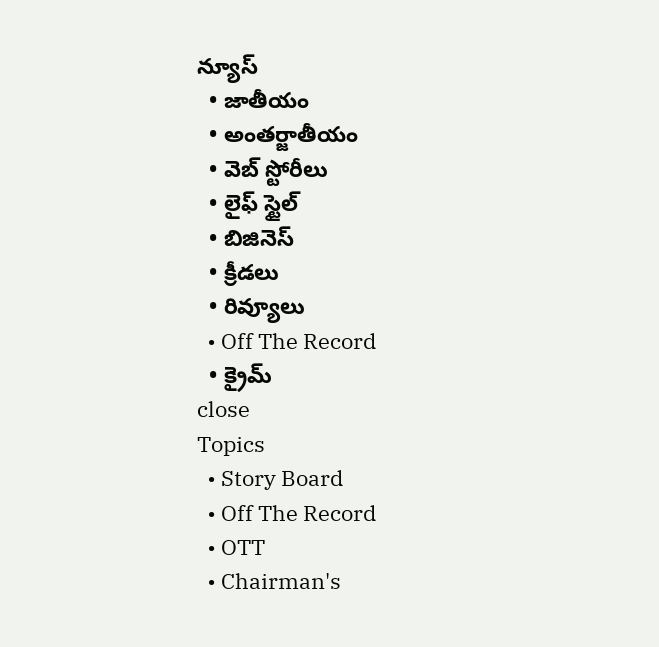న్యూస్
  • జాతీయం
  • అంతర్జాతీయం
  • వెబ్ స్టోరీలు
  • లైఫ్ స్టైల్
  • బిజినెస్‌
  • క్రీడలు
  • రివ్యూలు
  • Off The Record
  • క్రైమ్
close
Topics
  • Story Board
  • Off The Record
  • OTT
  • Chairman's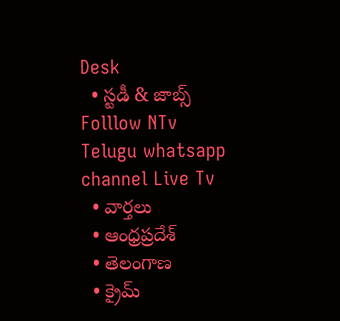Desk
  • స్టడీ & జాబ్స్
Folllow NTv Telugu whatsapp channel Live Tv
  • వార్తలు
  • ఆంధ్రప్రదేశ్
  • తెలంగాణ
  • క్రైమ్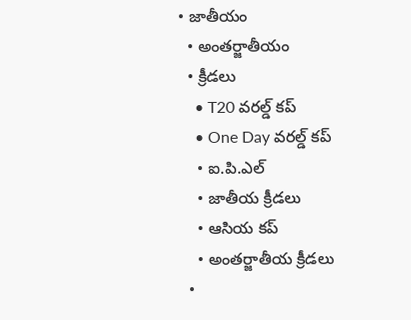• జాతీయం
  • అంతర్జాతీయం
  • క్రీడలు
    • T20 వరల్డ్ కప్
    • One Day వరల్డ్ కప్
    • ఐ.పి.ఎల్
    • జాతీయ క్రీడలు
    • ఆసియ కప్
    • అంతర్జాతీయ క్రీడలు
  •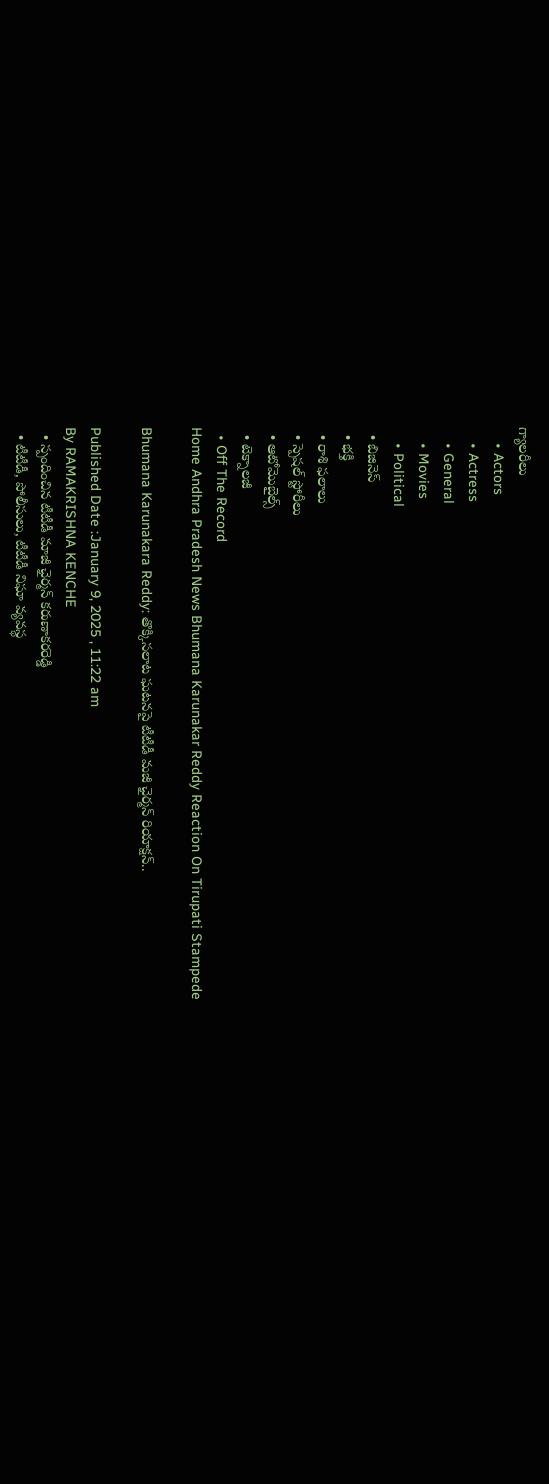గ్యాలరీలు
    • Actors
    • Actress
    • General
    • Movies
    • Political
  • బిజినెస్‌
  • భక్తి
  • రాశి ఫలాలు
  • స్పెషల్‌ స్టోరీలు
  • ఆటోమొబైల్స్
  • టెక్నాలజీ
  • Off The Record
Home Andhra Pradesh News Bhumana Karunakar Reddy Reaction On Tirupati Stampede

Bhumana Karunakara Reddy: తొక్కిసలాట ఘటనపై టీటీడీ మజీ ఛైర్మన్ రియాక్షన్‌..

Published Date :January 9, 2025 , 11:22 am
By RAMAKRISHNA KENCHE
  • స్పందించిన టీటీడీ మాజీ ఛైర్మన్ కరుణాకరరెడ్డి
  • టీటీడీ, పోలీసులు, టీటీడీ నిఘా వ్యవస్థ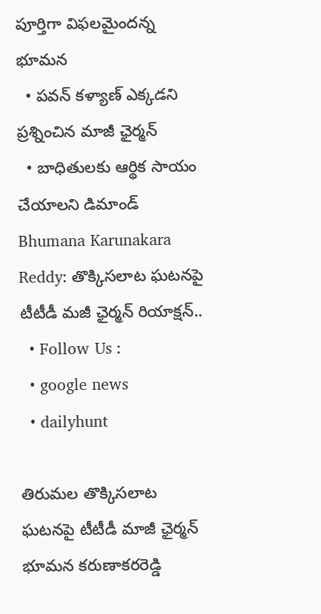పూర్తిగా విఫలమైందన్న భూమన
  • పవన్ కళ్యాణ్ ఎక్కడని ప్రశ్నించిన మాజీ ఛైర్మన్
  • బాధితులకు ఆర్థిక సాయం చేయాలని డిమాండ్
Bhumana Karunakara Reddy: తొక్కిసలాట ఘటనపై టీటీడీ మజీ ఛైర్మన్ రియాక్షన్‌..
  • Follow Us :
  • google news
  • dailyhunt

తిరుమల తొక్కిసలాట ఘటనపై టీటీడీ మాజీ ఛైర్మన్ భూమన కరుణాకరరెడ్డి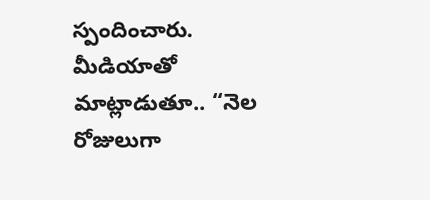స్పందించారు. మీడియాతో మాట్లాడుతూ.. “నెల రోజులుగా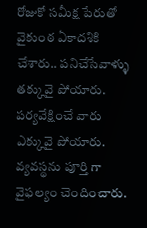రోజుకో సమీక్ష పేరుతో వైకుంఠ ఏకాదశికి చేశారు.. పనిచేసేవాళ్ళు తక్కువై పోయారు. పర్యవేక్షించే వారు ఎక్కువై పోయారు. వ్యవస్థను పూర్తి గా వైఫల్యం చెందించారు.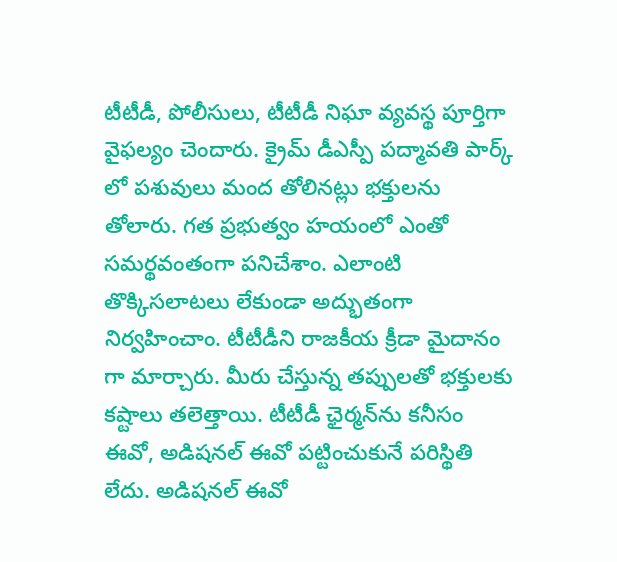టీటీడీ, పోలీసులు, టీటీడీ నిఘా వ్యవస్థ పూర్తిగా వైఫల్యం చెందారు. క్రైమ్ డీఎస్పీ పద్మావతి పార్క్ లో పశువులు మంద తోలినట్లు భక్తులను తోలారు. గత ప్రభుత్వం హయంలో ఎంతో సమర్థవంతంగా పనిచేశాం. ఎలాంటి తొక్కిసలాటలు లేకుండా అద్భుతంగా నిర్వహించాం. టీటీడీని రాజకీయ క్రీడా మైదానం గా మార్చారు. మీరు చేస్తున్న తప్పులతో భక్తులకు కష్టాలు తలెత్తాయి. టీటీడీ ఛైర్మన్‌ను కనీసం ఈవో, అడిషనల్ ఈవో పట్టించుకునే పరిస్థితి లేదు. అడిషనల్ ఈవో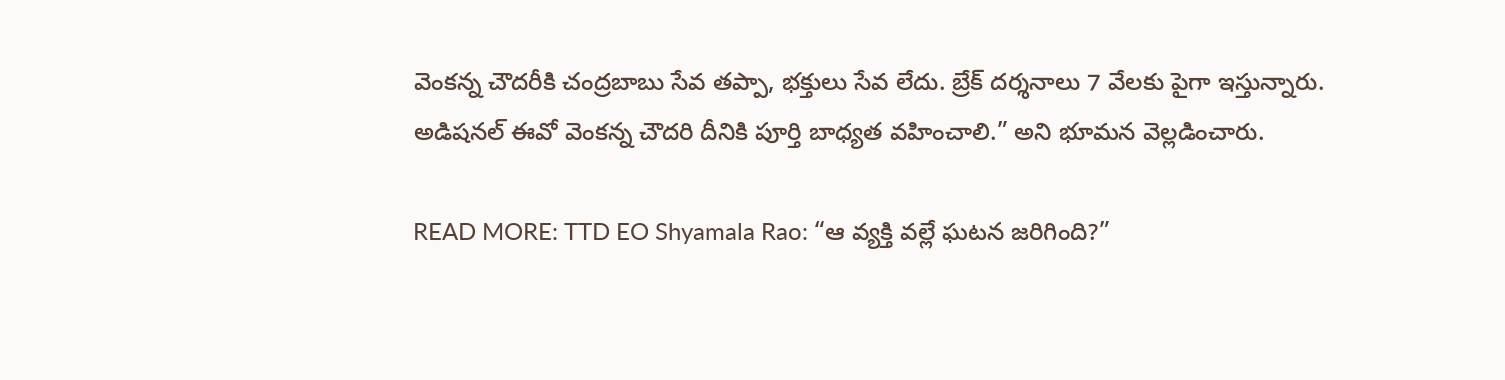వెంకన్న చౌదరీకి చంద్రబాబు సేవ తప్పా, భక్తులు సేవ లేదు. బ్రేక్ దర్శనాలు 7 వేలకు పైగా ఇస్తున్నారు. అడిషనల్ ఈవో వెంకన్న చౌదరి దీనికి పూర్తి బాధ్యత వహించాలి.” అని భూమన వెల్లడించారు.

READ MORE: TTD EO Shyamala Rao: “ఆ వ్యక్తి వల్లే ఘటన జరిగింది?”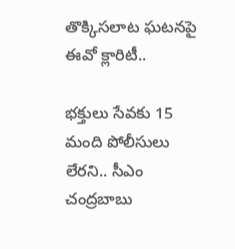తొక్కిసలాట ఘటనపై ఈవో క్లారిటీ..

భక్తులు సేవకు 15 మంది పోలీసులు లేరని.. సీఎం చంద్రబాబు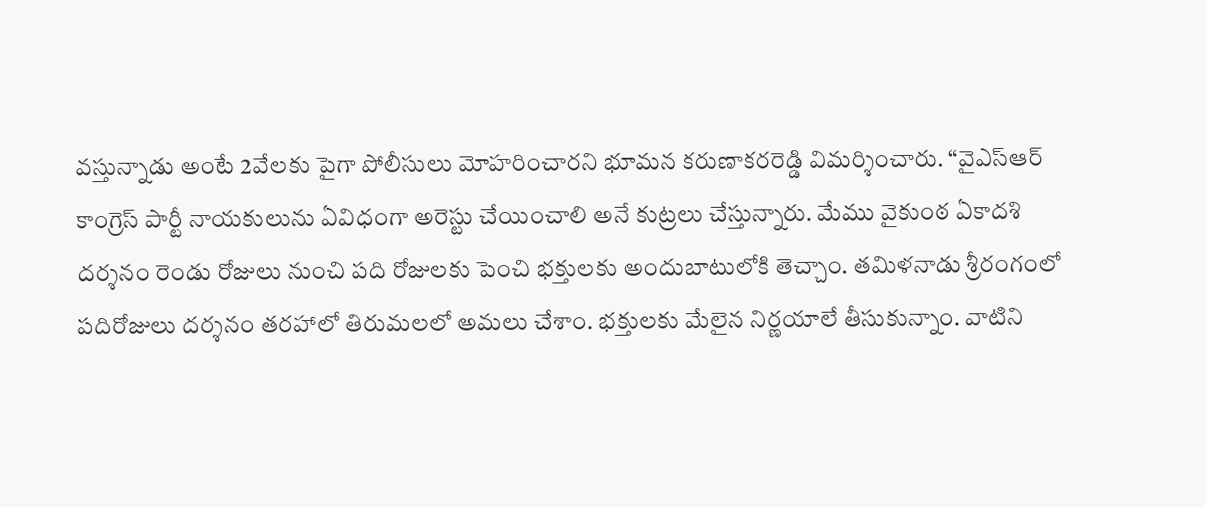వస్తున్నాడు అంటే 2వేలకు పైగా పోలీసులు మోహరించారని భూమన కరుణాకరరెడ్డి విమర్శించారు. “వైఎస్ఆర్ కాంగ్రెస్ పార్టీ నాయకులును ఏవిధంగా అరెస్టు చేయించాలి అనే కుట్రలు చేస్తున్నారు. మేము వైకుంఠ ఏకాదశి దర్శనం రెండు రోజులు నుంచి పది రోజులకు పెంచి భక్తులకు అందుబాటులోకి తెచ్చాం. తమిళనాడు శ్రీరంగంలో పదిరోజులు దర్శనం తరహాలో తిరుమలలో అమలు చేశాం. భక్తులకు మేలైన నిర్ణయాలే తీసుకున్నాం. వాటిని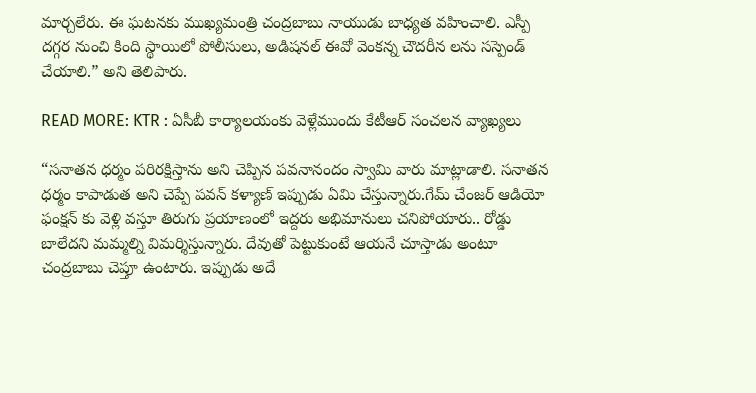మార్చలేరు. ఈ ఘటనకు ముఖ్యమంత్రి చంద్రబాబు నాయుడు బాధ్యత వహించాలి. ఎస్పీ దగ్గర నుంచి కింది స్థాయిలో పోలీసులు, అడిషనల్ ఈవో వెంకన్న చౌదరీన లను సస్పెండ్ చేయాలి.” అని తెలిపారు.

READ MORE: KTR : ఏసీబీ కార్యాలయంకు వెళ్లేముందు కేటీఆర్ సంచలన వ్యాఖ్యలు

“సనాతన ధర్మం పరిరక్షిస్తాను అని చెప్పిన పవనానందం స్వామి వారు మాట్లాడాలి. సనాతన ధర్మం కాపాడుత అని చెప్పే పవన్ కళ్యాణ్ ఇప్పుడు ఏమి చేస్తున్నారు.గేమ్ చేంజర్ ఆడియో ఫంక్షన్ కు వెళ్లి వస్తూ తిరుగు ప్రయాణంలో ఇద్దరు అభిమానులు చనిపోయారు.. రోడ్డు బాలేదని మమ్మల్ని విమర్శిస్తున్నారు. దేవుతో పెట్టుకుంటే ఆయనే చూస్తాడు అంటూ చంద్రబాబు చెప్తూ ఉంటారు. ఇప్పుడు అదే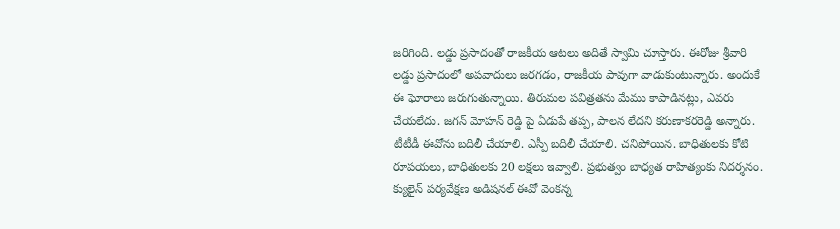జరిగింది. లడ్డు ప్రసాదంతో రాజకీయ ఆటలు అదితే స్వామి చూస్తారు. ఈరోజు శ్రీవారి లడ్డు ప్రసాదంలో అపవాదులు జరగడం, రాజకీయ పావుగా వాడుకుంటున్నారు. అందుకే ఈ ఘోరాలు జరుగుతున్నాయి. తిరుమల పవిత్రతను మేము కాపాడినట్లు, ఎవరు చేయలేదు. జగన్ మోహన్ రెడ్డి పై ఏడుపే తప్ప, పాలన లేదని కరుణాకరరెడ్డి అన్నారు. టీటీడీ ఈవోను బదిలీ చేయాలి. ఎస్పీ బదిలీ చేయాలి. చనిపోయిన. బాధితులకు కోటి రూపయలు, బాధితులకు 20 లక్షలు ఇవ్వాలి. ప్రభుత్వం బాధ్యత రాహిత్యంకు నిదర్శనం. క్యులైన్ పర్యవేక్షణ అడిషనల్ ఈవో వెంకన్న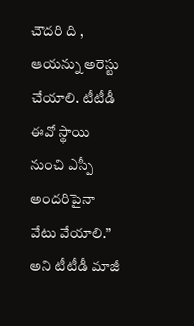చౌదరి ది , ఆయన్ను అరెస్టు చేయాలి. టీటీడీ ఈవో స్థాయి నుంచి ఎస్పీ అందరిపైనా వేటు వేయాలి.” అని టీటీడీ మాజీ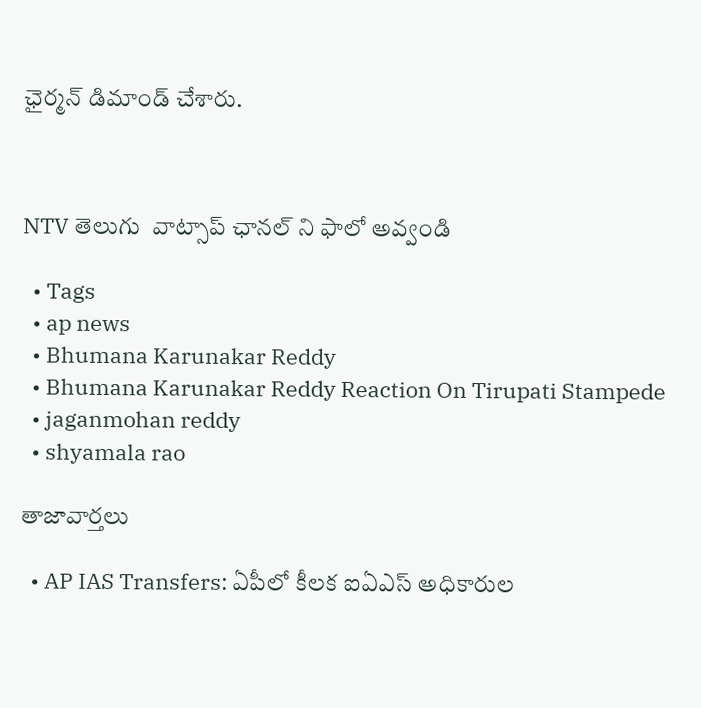ఛైర్మన్ డిమాండ్ చేశారు.



NTV తెలుగు  వాట్సాప్ ఛానల్ ని ఫాలో అవ్వండి

  • Tags
  • ap news
  • Bhumana Karunakar Reddy
  • Bhumana Karunakar Reddy Reaction On Tirupati Stampede
  • jaganmohan reddy
  • shyamala rao

తాజావార్తలు

  • AP IAS Transfers: ఏపీలో కీలక ఐఏఎస్ అధికారుల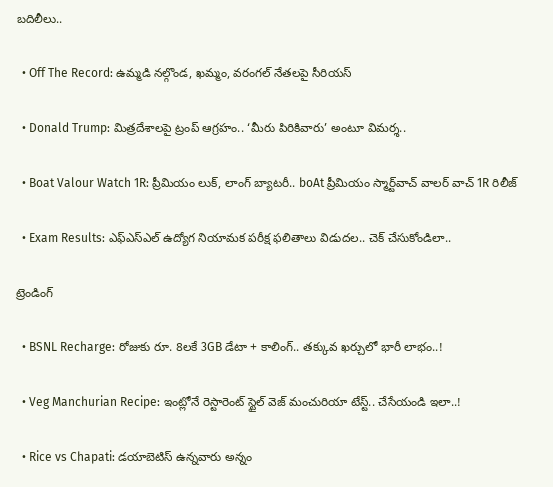బదిలీలు..

  • Off The Record: ఉమ్మడి నల్గొండ, ఖమ్మం, వరంగల్ నేతలపై సీరియస్

  • Donald Trump: మిత్రదేశాలపై ట్రంప్ ఆగ్రహం.. ‘మీరు పిరికివారు’ అంటూ విమర్శ..

  • Boat Valour Watch 1R: ప్రీమియం లుక్, లాంగ్ బ్యాటరీ.. boAt ప్రీమియం స్మార్ట్‌వాచ్‌ వాలర్ వాచ్ 1R రిలీజ్

  • Exam Results: ఎఫ్ఎస్ఎల్ ఉద్యోగ నియామక పరీక్ష ఫలితాలు విడుదల.. చెక్ చేసుకోండిలా..

ట్రెండింగ్‌

  • BSNL Recharge: రోజుకు రూ. 8లకే 3GB డేటా + కాలింగ్.. తక్కువ ఖర్చులో భారీ లాభం..!

  • Veg Manchurian Recipe: ఇంట్లోనే రెస్టారెంట్ స్టైల్ వెజ్ మంచురియా టేస్ట్.. చేసేయండి ఇలా..!

  • Rice vs Chapati: డయాబెటిస్ ఉన్నవారు అన్నం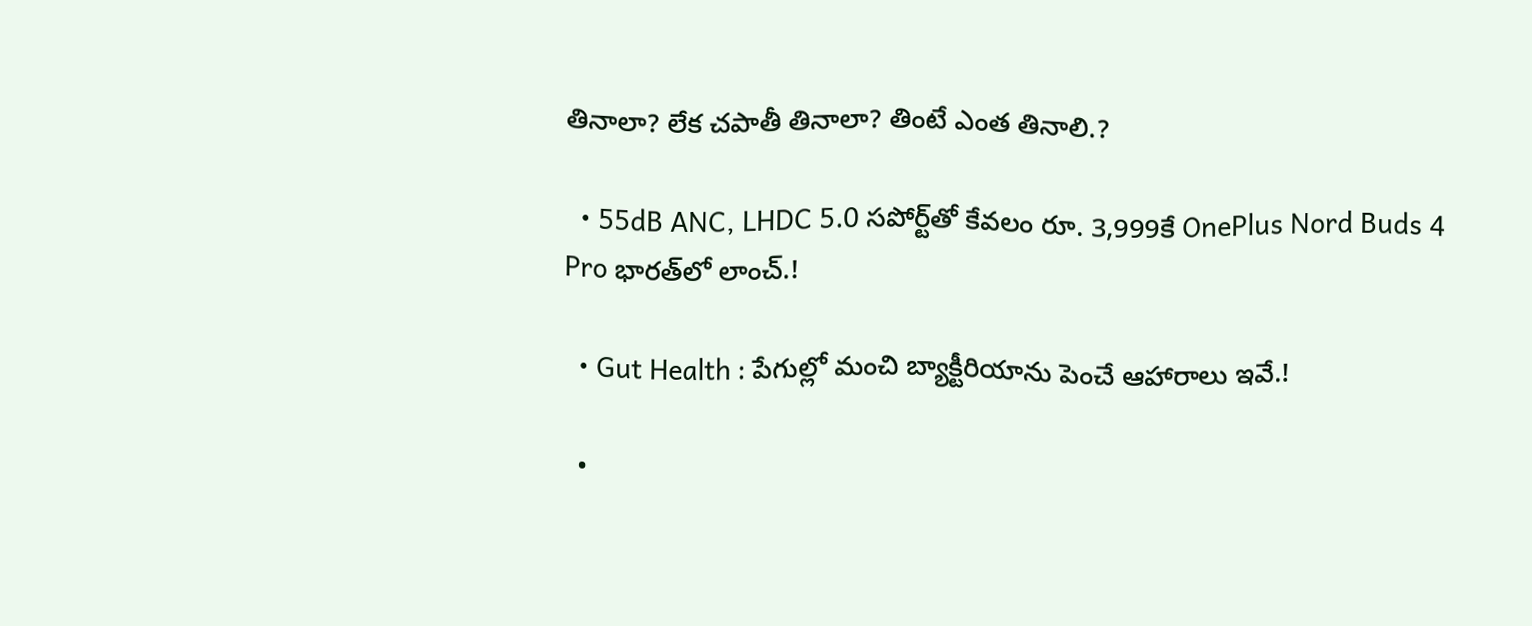తినాలా? లేక చపాతీ తినాలా? తింటే ఎంత తినాలి.?

  • 55dB ANC, LHDC 5.0 సపోర్ట్‌తో కేవలం రూ. 3,999కే OnePlus Nord Buds 4 Pro భారత్‌లో లాంచ్.!

  • Gut Health : పేగుల్లో మంచి బ్యాక్టీరియాను పెంచే ఆహారాలు ఇవే.!

  •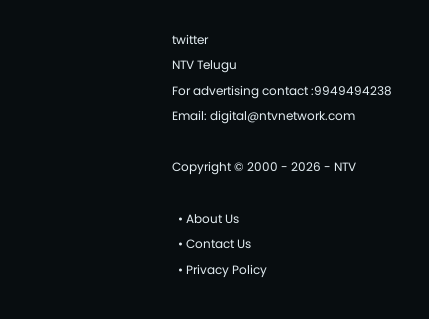twitter
NTV Telugu
For advertising contact :9949494238
Email: digital@ntvnetwork.com

Copyright © 2000 - 2026 - NTV

  • About Us
  • Contact Us
  • Privacy Policy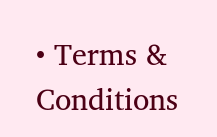• Terms & Conditions